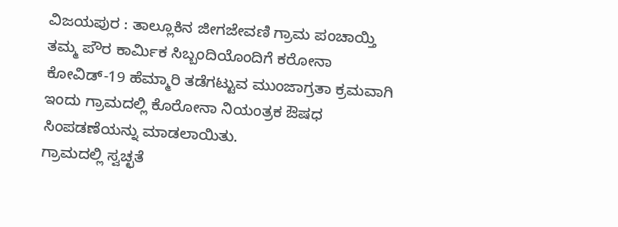ವಿಜಯಪುರ : ತಾಲ್ಲೂಕಿನ ಜೀಗಜೇವಣಿ ಗ್ರಾಮ ಪಂಚಾಯ್ತಿ ತಮ್ಮ ಪೌರ ಕಾರ್ಮಿಕ ಸಿಬ್ಬಂದಿಯೊಂದಿಗೆ ಕರೋನಾ ಕೋವಿಡ್-19 ಹೆಮ್ಮಾರಿ ತಡೆಗಟ್ಟುವ ಮುಂಜಾಗ್ರತಾ ಕ್ರಮವಾಗಿ ಇಂದು ಗ್ರಾಮದಲ್ಲಿ ಕೊರೋನಾ ನಿಯಂತ್ರಕ ಔಷಧ ಸಿಂಪಡಣೆಯನ್ನು ಮಾಡಲಾಯಿತು.
ಗ್ರಾಮದಲ್ಲಿ ಸ್ವಚ್ಛತೆ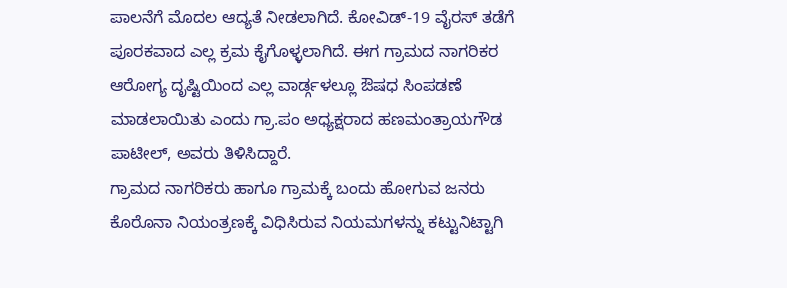ಪಾಲನೆಗೆ ಮೊದಲ ಆದ್ಯತೆ ನೀಡಲಾಗಿದೆ. ಕೋವಿಡ್-19 ವೈರಸ್ ತಡೆಗೆ ಪೂರಕವಾದ ಎಲ್ಲ ಕ್ರಮ ಕೈಗೊಳ್ಳಲಾಗಿದೆ. ಈಗ ಗ್ರಾಮದ ನಾಗರಿಕರ ಆರೋಗ್ಯ ದೃಷ್ಟಿಯಿಂದ ಎಲ್ಲ ವಾರ್ಡ್ಗಳಲ್ಲೂ ಔಷಧ ಸಿಂಪಡಣೆ ಮಾಡಲಾಯಿತು ಎಂದು ಗ್ರಾ.ಪಂ ಅಧ್ಯಕ್ಷರಾದ ಹಣಮಂತ್ರಾಯಗೌಡ ಪಾಟೀಲ್, ಅವರು ತಿಳಿಸಿದ್ದಾರೆ.
ಗ್ರಾಮದ ನಾಗರಿಕರು ಹಾಗೂ ಗ್ರಾಮಕ್ಕೆ ಬಂದು ಹೋಗುವ ಜನರು ಕೊರೊನಾ ನಿಯಂತ್ರಣಕ್ಕೆ ವಿಧಿಸಿರುವ ನಿಯಮಗಳನ್ನು ಕಟ್ಟುನಿಟ್ಟಾಗಿ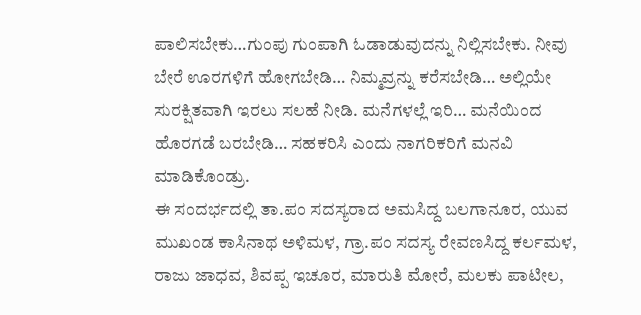ಪಾಲಿಸಬೇಕು…ಗುಂಪು ಗುಂಪಾಗಿ ಓಡಾಡುವುದನ್ನು ನಿಲ್ಲಿಸಬೇಕು. ನೀವು ಬೇರೆ ಊರಗಳಿಗೆ ಹೋಗಬೇಡಿ… ನಿಮ್ಮವ್ರನ್ನು ಕರೆಸಬೇಡಿ… ಅಲ್ಲಿಯೇ ಸುರಕ್ಷಿತವಾಗಿ ಇರಲು ಸಲಹೆ ನೀಡಿ. ಮನೆಗಳಲ್ಲೆ ಇರಿ… ಮನೆಯಿಂದ ಹೊರಗಡೆ ಬರಬೇಡಿ… ಸಹಕರಿಸಿ ಎಂದು ನಾಗರಿಕರಿಗೆ ಮನವಿ ಮಾಡಿಕೊಂಡ್ರು.
ಈ ಸಂದರ್ಭದಲ್ಲಿ ತಾ.ಪಂ ಸದಸ್ಯರಾದ ಅಮಸಿದ್ದ ಬಲಗಾನೂರ, ಯುವ ಮುಖಂಡ ಕಾಸಿನಾಥ ಅಳಿಮಳ, ಗ್ರಾ.ಪಂ ಸದಸ್ಯ ರೇವಣಸಿದ್ದ ಕರ್ಲಮಳ, ರಾಜು ಜಾಧವ, ಶಿವಪ್ಪ ಇಚೂರ, ಮಾರುತಿ ಮೋರೆ, ಮಲಕು ಪಾಟೀಲ,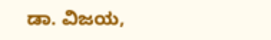ಡಾ. ವಿಜಯ,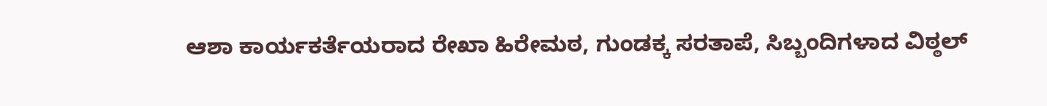ಆಶಾ ಕಾರ್ಯಕರ್ತೆಯರಾದ ರೇಖಾ ಹಿರೇಮಠ, ಗುಂಡಕ್ಕ ಸರತಾಪೆ, ಸಿಬ್ಬಂದಿಗಳಾದ ವಿಠ್ಠಲ್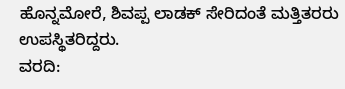ಹೊನ್ನಮೋರೆ, ಶಿವಪ್ಪ ಲಾಡಕ್ ಸೇರಿದಂತೆ ಮತ್ತಿತರರು ಉಪಸ್ಥಿತರಿದ್ದರು.
ವರದಿ: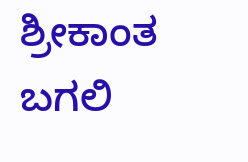ಶ್ರೀಕಾಂತ ಬಗಲಿ